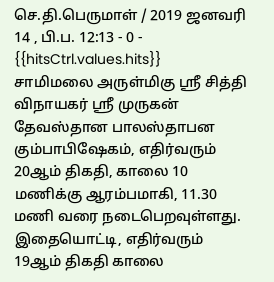செ.தி.பெருமாள் / 2019 ஜனவரி 14 , பி.ப. 12:13 - 0 - {{hitsCtrl.values.hits}}
சாமிமலை அருள்மிகு ஸ்ரீ சித்தி விநாயகர் ஸ்ரீ முருகன் தேவஸ்தான பாலஸ்தாபன கும்பாபிஷேகம், எதிர்வரும் 20ஆம் திகதி, காலை 10 மணிக்கு ஆரம்பமாகி, 11.30 மணி வரை நடைபெறவுள்ளது.
இதையொட்டி, எதிர்வரும் 19ஆம் திகதி காலை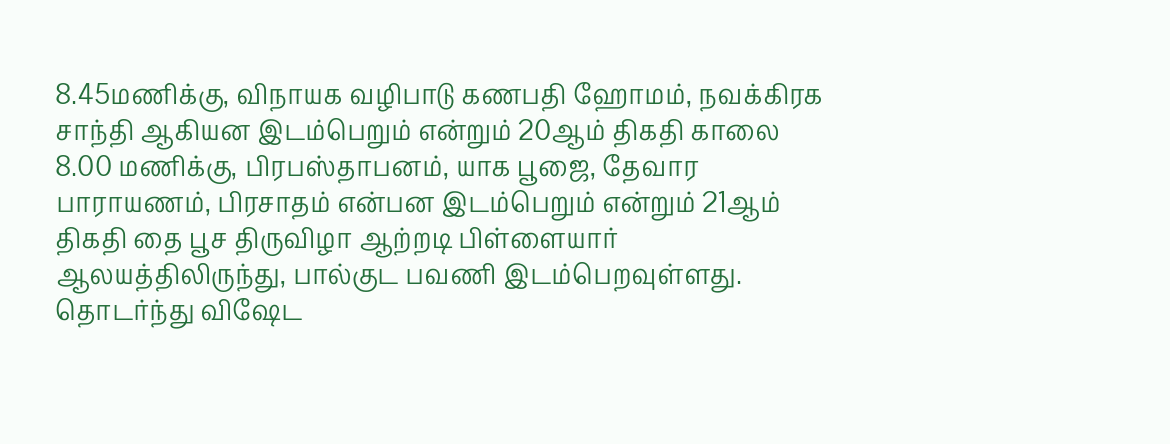8.45மணிக்கு, விநாயக வழிபாடு கணபதி ஹோமம், நவக்கிரக சாந்தி ஆகியன இடம்பெறும் என்றும் 20ஆம் திகதி காலை 8.00 மணிக்கு, பிரபஸ்தாபனம், யாக பூஜை, தேவார பாராயணம், பிரசாதம் என்பன இடம்பெறும் என்றும் 21ஆம் திகதி தை பூச திருவிழா ஆற்றடி பிள்ளையார் ஆலயத்திலிருந்து, பால்குட பவணி இடம்பெறவுள்ளது.
தொடர்ந்து விஷேட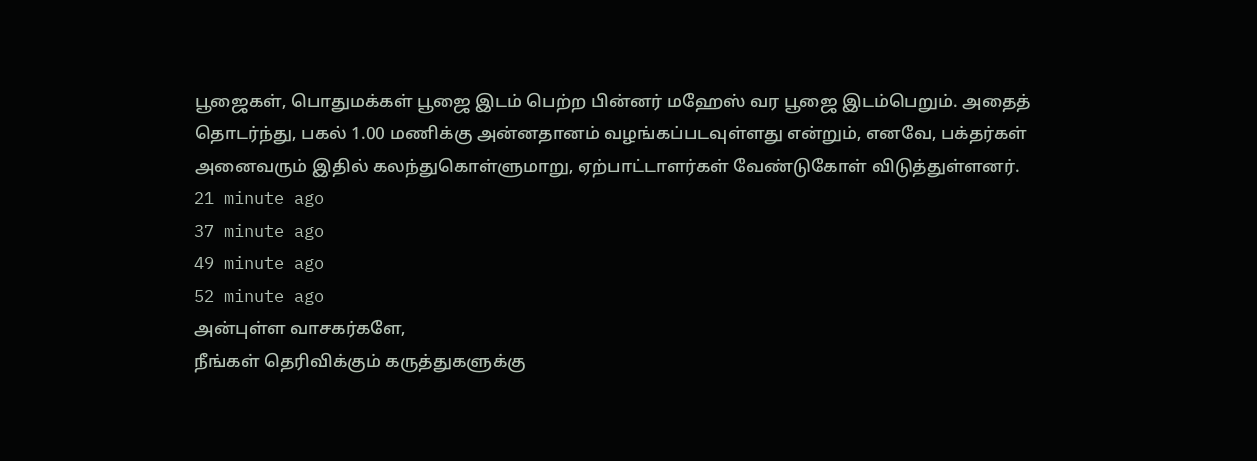பூஜைகள், பொதுமக்கள் பூஜை இடம் பெற்ற பின்னர் மஹேஸ் வர பூஜை இடம்பெறும். அதைத் தொடர்ந்து, பகல் 1.00 மணிக்கு அன்னதானம் வழங்கப்படவுள்ளது என்றும், எனவே, பக்தர்கள் அனைவரும் இதில் கலந்துகொள்ளுமாறு, ஏற்பாட்டாளர்கள் வேண்டுகோள் விடுத்துள்ளனர்.
21 minute ago
37 minute ago
49 minute ago
52 minute ago
அன்புள்ள வாசகர்களே,
நீங்கள் தெரிவிக்கும் கருத்துகளுக்கு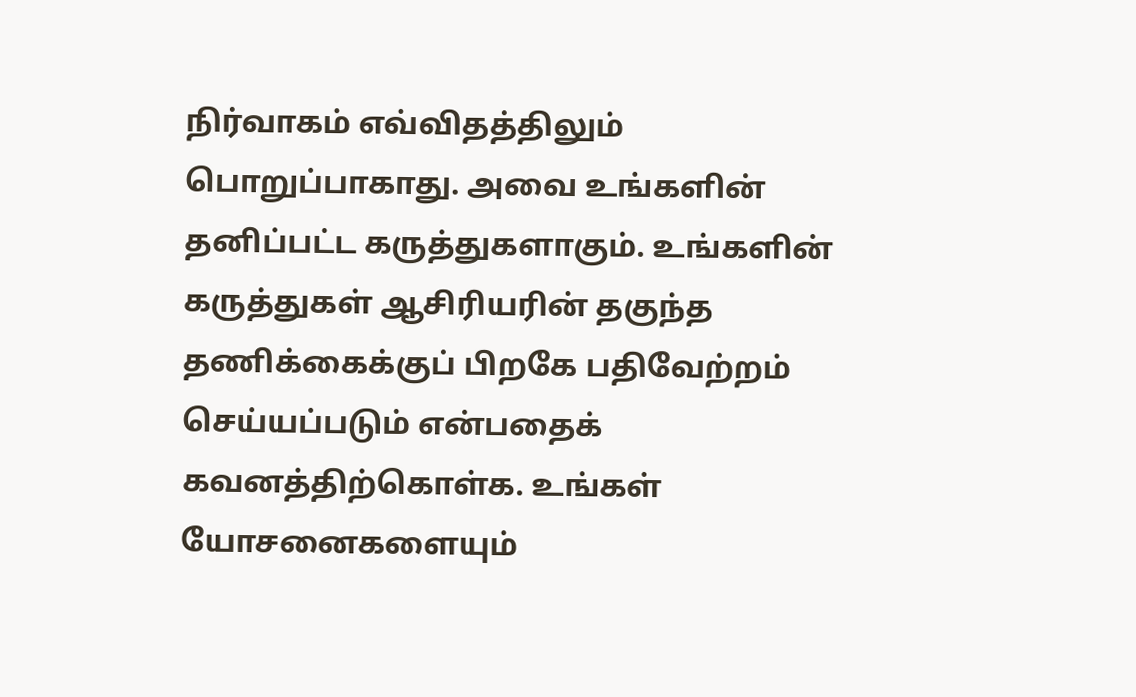நிர்வாகம் எவ்விதத்திலும் பொறுப்பாகாது. அவை உங்களின் தனிப்பட்ட கருத்துகளாகும். உங்களின் கருத்துகள் ஆசிரியரின் தகுந்த தணிக்கைக்குப் பிறகே பதிவேற்றம் செய்யப்படும் என்பதைக் கவனத்திற்கொள்க. உங்கள் யோசனைகளையும்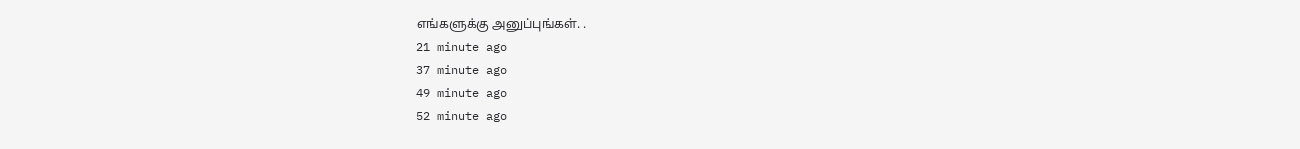எங்களுக்கு அனுப்புங்கள். .
21 minute ago
37 minute ago
49 minute ago
52 minute ago